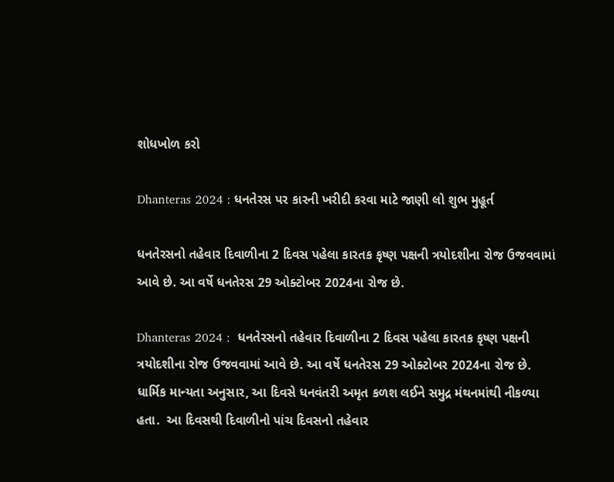શોધખોળ કરો

Dhanteras 2024 : ધનતેરસ પર કારની ખરીદી કરવા માટે જાણી લો શુભ મુહૂર્ત

ધનતેરસનો તહેવાર દિવાળીના 2 દિવસ પહેલા કારતક કૃષ્ણ પક્ષની ત્રયોદશીના રોજ ઉજવવામાં આવે છે. આ વર્ષે ધનતેરસ 29 ઓક્ટોબર 2024ના રોજ છે.

Dhanteras 2024 :  ધનતેરસનો તહેવાર દિવાળીના 2 દિવસ પહેલા કારતક કૃષ્ણ પક્ષની ત્રયોદશીના રોજ ઉજવવામાં આવે છે. આ વર્ષે ધનતેરસ 29 ઓક્ટોબર 2024ના રોજ છે. ધાર્મિક માન્યતા અનુસાર, આ દિવસે ધનવંતરી અમૃત કળશ લઈને સમુદ્ર મંથનમાંથી નીકળ્યા હતા.  આ દિવસથી દિવાળીનો પાંચ દિવસનો તહેવાર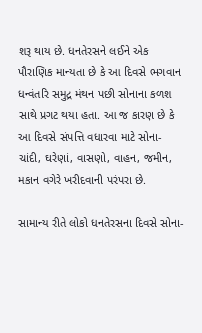શરૂ થાય છે. ધનતેરસને લઈને એક પૌરાણિક માન્યતા છે કે આ દિવસે ભગવાન ધન્વંતરિ સમુદ્ર મંથન પછી સોનાના કળશ સાથે પ્રગટ થયા હતા. આ જ કારણ છે કે આ દિવસે સંપત્તિ વધારવા માટે સોના-ચાંદી, ઘરેણાં, વાસણો, વાહન, જમીન, મકાન વગેરે ખરીદવાની પરંપરા છે.

સામાન્ય રીતે લોકો ધનતેરસના દિવસે સોના-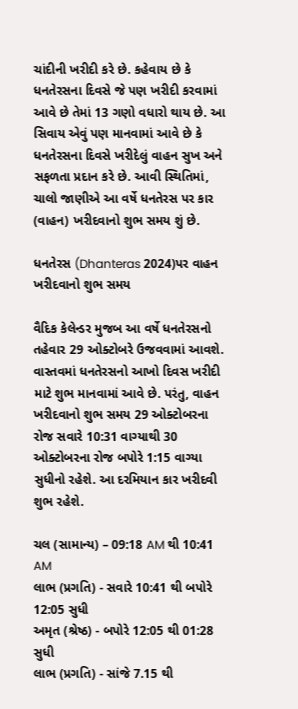ચાંદીની ખરીદી કરે છે. કહેવાય છે કે ધનતેરસના દિવસે જે પણ ખરીદી કરવામાં આવે છે તેમાં 13 ગણો વધારો થાય છે. આ સિવાય એવું પણ માનવામાં આવે છે કે ધનતેરસના દિવસે ખરીદેલું વાહન સુખ અને સફળતા પ્રદાન કરે છે. આવી સ્થિતિમાં, ચાલો જાણીએ આ વર્ષે ધનતેરસ પર કાર (વાહન) ખરીદવાનો શુભ સમય શું છે.

ધનતેરસ (Dhanteras 2024)પર વાહન ખરીદવાનો શુભ સમય

વૈદિક કેલેન્ડર મુજબ આ વર્ષે ધનતેરસનો તહેવાર 29 ઓક્ટોબરે ઉજવવામાં આવશે. વાસ્તવમાં ધનતેરસનો આખો દિવસ ખરીદી માટે શુભ માનવામાં આવે છે. પરંતુ, વાહન ખરીદવાનો શુભ સમય 29 ઓક્ટોબરના રોજ સવારે 10:31 વાગ્યાથી 30 ઓક્ટોબરના રોજ બપોરે 1:15 વાગ્યા સુધીનો રહેશે. આ દરમિયાન કાર ખરીદવી શુભ રહેશે.

ચલ (સામાન્ય) – 09:18 AM થી 10:41 AM
લાભ (પ્રગતિ) - સવારે 10:41 થી બપોરે 12:05 સુધી
અમૃત (શ્રેષ્ઠ) - બપોરે 12:05 થી 01:28 સુધી
લાભ (પ્રગતિ) - સાંજે 7.15 થી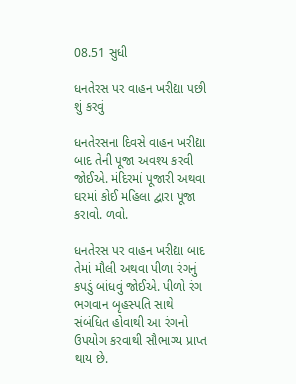08.51 સુધી

ધનતેરસ પર વાહન ખરીદ્યા પછી શું કરવું

ધનતેરસના દિવસે વાહન ખરીદ્યા બાદ તેની પૂજા અવશ્ય કરવી જોઈએ. મંદિરમાં પૂજારી અથવા ઘરમાં કોઈ મહિલા દ્વારા પૂજા કરાવો. ળવો.

ધનતેરસ પર વાહન ખરીદ્યા બાદ તેમાં મૌલી અથવા પીળા રંગનું કપડું બાંધવું જોઈએ. પીળો રંગ ભગવાન બૃહસ્પતિ સાથે સંબંધિત હોવાથી આ રંગનો ઉપયોગ કરવાથી સૌભાગ્ય પ્રાપ્ત થાય છે.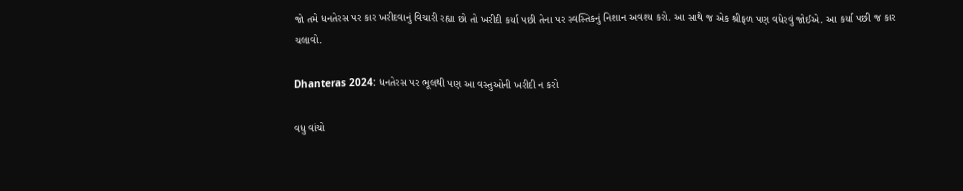જો તમે ધનતેરસ પર કાર ખરીદવાનું વિચારી રહ્યા છો તો ખરીદી કર્યા પછી તેના પર સ્વસ્તિકનું નિશાન અવશ્ય કરો. આ સાથે જ એક શ્રીફળ પણ વધેરવું જોઈએ. આ કર્યા પછી જ કાર ચલાવો.

Dhanteras 2024: ધનતેરસ પર ભૂલથી પણ આ વસ્તુઓની ખરીદી ન કરો

વધુ વાંચો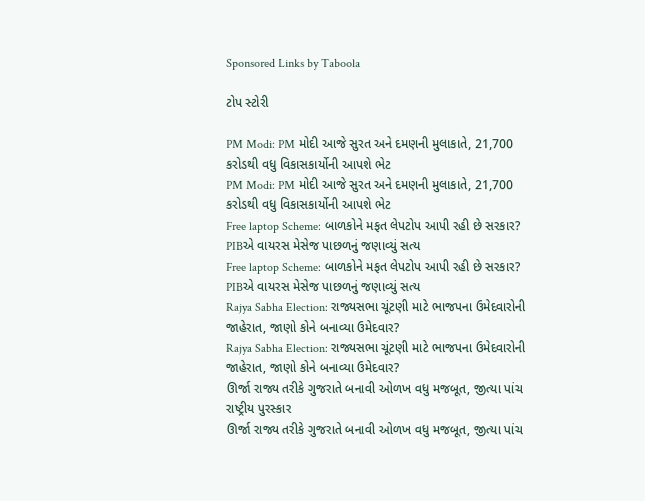Sponsored Links by Taboola

ટોપ સ્ટોરી

PM Modi: PM મોદી આજે સુરત અને દમણની મુલાકાતે, 21,700 કરોડથી વધુ વિકાસકાર્યોની આપશે ભેટ
PM Modi: PM મોદી આજે સુરત અને દમણની મુલાકાતે, 21,700 કરોડથી વધુ વિકાસકાર્યોની આપશે ભેટ
Free laptop Scheme: બાળકોને મફત લેપટોપ આપી રહી છે સરકાર? PIBએ વાયરસ મેસેજ પાછળનું જણાવ્યું સત્ય
Free laptop Scheme: બાળકોને મફત લેપટોપ આપી રહી છે સરકાર? PIBએ વાયરસ મેસેજ પાછળનું જણાવ્યું સત્ય
Rajya Sabha Election: રાજ્યસભા ચૂંટણી માટે ભાજપના ઉમેદવારોની જાહેરાત, જાણો કોને બનાવ્યા ઉમેદવાર?
Rajya Sabha Election: રાજ્યસભા ચૂંટણી માટે ભાજપના ઉમેદવારોની જાહેરાત, જાણો કોને બનાવ્યા ઉમેદવાર?
ઊર્જા રાજ્ય તરીકે ગુજરાતે બનાવી ઓળખ વધુ મજબૂત, જીત્યા પાંચ રાષ્ટ્રીય પુરસ્કાર
ઊર્જા રાજ્ય તરીકે ગુજરાતે બનાવી ઓળખ વધુ મજબૂત, જીત્યા પાંચ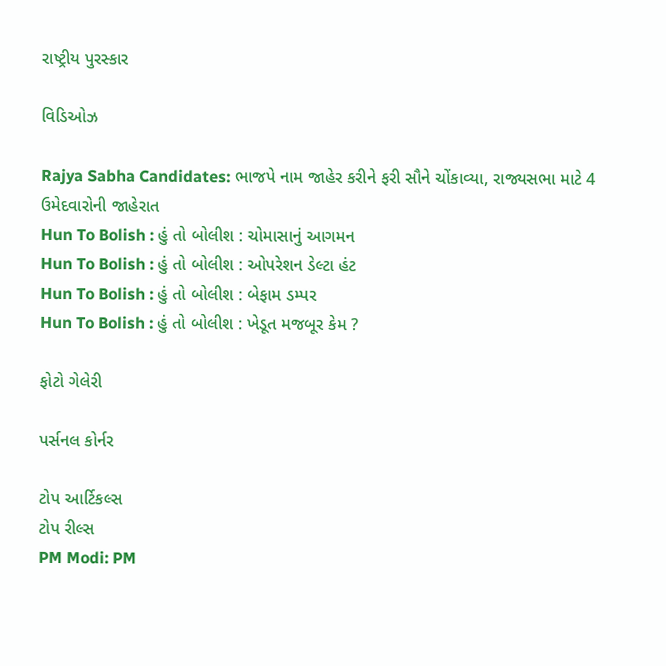રાષ્ટ્રીય પુરસ્કાર

વિડિઓઝ

Rajya Sabha Candidates: ભાજપે નામ જાહેર કરીને ફરી સૌને ચોંકાવ્યા, રાજ્યસભા માટે 4 ઉમેદવારોની જાહેરાત
Hun To Bolish : હું તો બોલીશ : ચોમાસાનું આગમન
Hun To Bolish : હું તો બોલીશ : ઓપરેશન ડેલ્ટા હંટ
Hun To Bolish : હું તો બોલીશ : બેફામ ડમ્પર
Hun To Bolish : હું તો બોલીશ : ખેડૂત મજબૂર કેમ ?

ફોટો ગેલેરી

પર્સનલ કોર્નર

ટોપ આર્ટિકલ્સ
ટોપ રીલ્સ
PM Modi: PM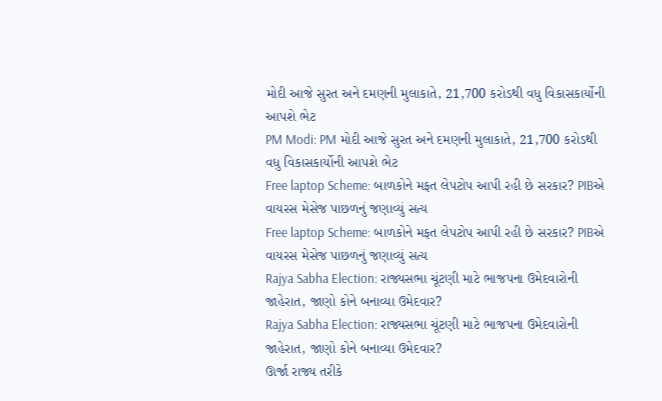મોદી આજે સુરત અને દમણની મુલાકાતે, 21,700 કરોડથી વધુ વિકાસકાર્યોની આપશે ભેટ
PM Modi: PM મોદી આજે સુરત અને દમણની મુલાકાતે, 21,700 કરોડથી વધુ વિકાસકાર્યોની આપશે ભેટ
Free laptop Scheme: બાળકોને મફત લેપટોપ આપી રહી છે સરકાર? PIBએ વાયરસ મેસેજ પાછળનું જણાવ્યું સત્ય
Free laptop Scheme: બાળકોને મફત લેપટોપ આપી રહી છે સરકાર? PIBએ વાયરસ મેસેજ પાછળનું જણાવ્યું સત્ય
Rajya Sabha Election: રાજ્યસભા ચૂંટણી માટે ભાજપના ઉમેદવારોની જાહેરાત, જાણો કોને બનાવ્યા ઉમેદવાર?
Rajya Sabha Election: રાજ્યસભા ચૂંટણી માટે ભાજપના ઉમેદવારોની જાહેરાત, જાણો કોને બનાવ્યા ઉમેદવાર?
ઊર્જા રાજ્ય તરીકે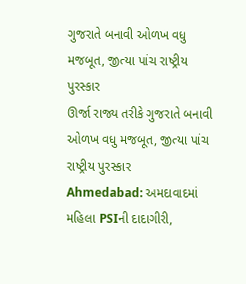ગુજરાતે બનાવી ઓળખ વધુ મજબૂત, જીત્યા પાંચ રાષ્ટ્રીય પુરસ્કાર
ઊર્જા રાજ્ય તરીકે ગુજરાતે બનાવી ઓળખ વધુ મજબૂત, જીત્યા પાંચ રાષ્ટ્રીય પુરસ્કાર
Ahmedabad: અમદાવાદમાં મહિલા PSIની દાદાગીરી,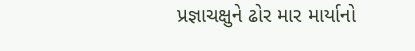પ્રજ્ઞાચક્ષુને ઢોર માર માર્યાનો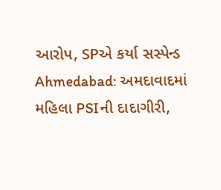આરોપ, SPએ કર્યા સસ્પેન્ડ
Ahmedabad: અમદાવાદમાં મહિલા PSIની દાદાગીરી,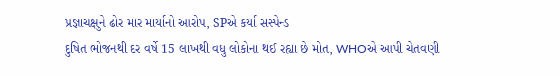પ્રજ્ઞાચક્ષુને ઢોર માર માર્યાનો આરોપ, SPએ કર્યા સસ્પેન્ડ
દુષિત ભોજનથી દર વર્ષે 15 લાખથી વધુ લોકોના થઈ રહ્યા છે મોત, WHOએ આપી ચેતવણી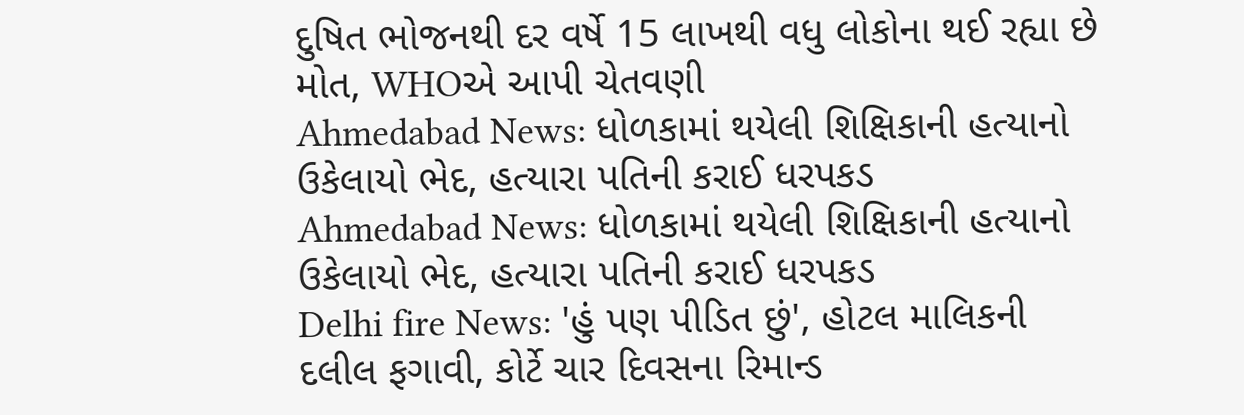દુષિત ભોજનથી દર વર્ષે 15 લાખથી વધુ લોકોના થઈ રહ્યા છે મોત, WHOએ આપી ચેતવણી
Ahmedabad News: ધોળકામાં થયેલી શિક્ષિકાની હત્યાનો ઉકેલાયો ભેદ, હત્યારા પતિની કરાઈ ધરપકડ
Ahmedabad News: ધોળકામાં થયેલી શિક્ષિકાની હત્યાનો ઉકેલાયો ભેદ, હત્યારા પતિની કરાઈ ધરપકડ
Delhi fire News: 'હું પણ પીડિત છું', હોટલ માલિકની દલીલ ફગાવી, કોર્ટે ચાર દિવસના રિમાન્ડ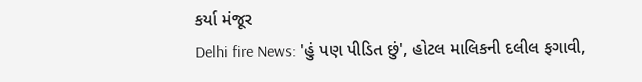કર્યા મંજૂર
Delhi fire News: 'હું પણ પીડિત છું', હોટલ માલિકની દલીલ ફગાવી,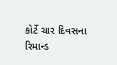કોર્ટે ચાર દિવસના રિમાન્ડ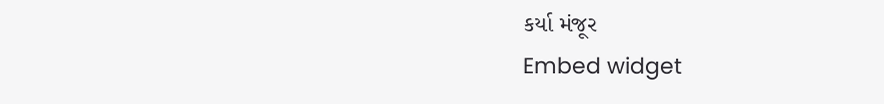કર્યા મંજૂર
Embed widget